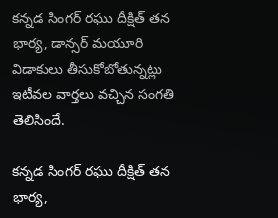కన్నడ సింగర్ రఘు దీక్షిత్ తన భార్య, డాన్సర్ మయూరి విడాకులు తీసుకోబోతున్నట్లు ఇటీవల వార్తలు వచ్చిన సంగతి తెలిసిందే.

కన్నడ సింగర్ రఘు దీక్షిత్ తన భార్య,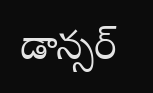డాన్సర్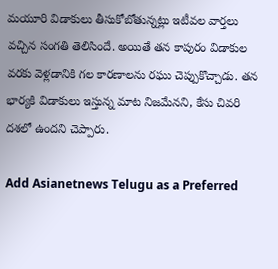మయూరి విడాకులు తీసుకోబోతున్నట్లు ఇటీవల వార్తలు వచ్చిన సంగతి తెలిసిందే. అయితే తన కాపురం విడాకుల వరకు వెళ్లడానికి గల కారణాలను రఘు చెప్పుకొచ్చాడు. తన భార్యకి విడాకులు ఇస్తున్న మాట నిజమేనని, కేసు చివరి దశలో ఉందని చెప్పారు.

Add Asianetnews Telugu as a Preferred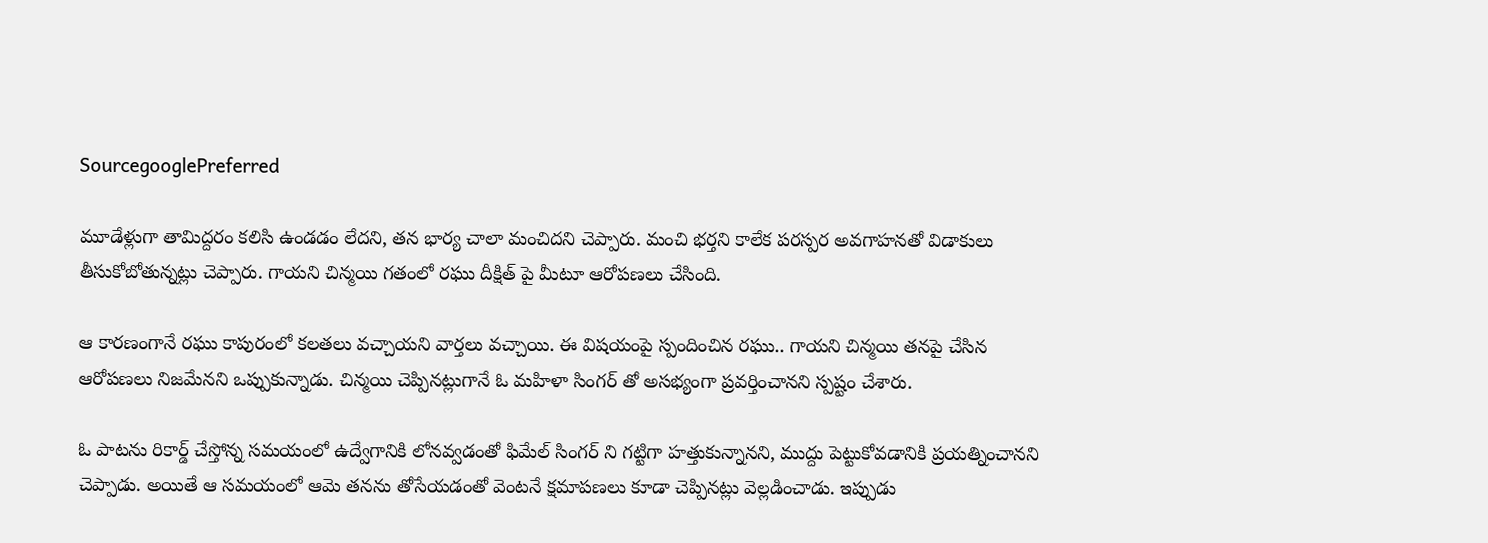SourcegooglePreferred

మూడేళ్లుగా తామిద్దరం కలిసి ఉండడం లేదని, తన భార్య చాలా మంచిదని చెప్పారు. మంచి భర్తని కాలేక పరస్పర అవగాహనతో విడాకులు తీసుకోబోతున్నట్లు చెప్పారు. గాయని చిన్మయి గతంలో రఘు దీక్షిత్ పై మీటూ ఆరోపణలు చేసింది.

ఆ కారణంగానే రఘు కాపురంలో కలతలు వచ్చాయని వార్తలు వచ్చాయి. ఈ విషయంపై స్పందించిన రఘు.. గాయని చిన్మయి తనపై చేసిన ఆరోపణలు నిజమేనని ఒప్పుకున్నాడు. చిన్మయి చెప్పినట్లుగానే ఓ మహిళా సింగర్ తో అసభ్యంగా ప్రవర్తించానని స్పష్టం చేశారు.

ఓ పాటను రికార్డ్ చేస్తోన్న సమయంలో ఉద్వేగానికి లోనవ్వడంతో ఫిమేల్ సింగర్ ని గట్టిగా హత్తుకున్నానని, ముద్దు పెట్టుకోవడానికి ప్రయత్నించానని చెప్పాడు. అయితే ఆ సమయంలో ఆమె తనను తోసేయడంతో వెంటనే క్షమాపణలు కూడా చెప్పినట్లు వెల్లడించాడు. ఇప్పుడు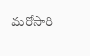మరోసారి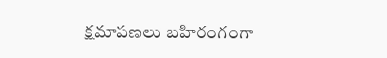క్షమాపణలు బహిరంగంగా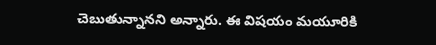చెబుతున్నానని అన్నారు. ఈ విషయం మయూరికి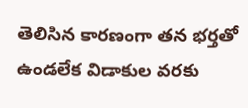తెలిసిన కారణంగా తన భర్తతో ఉండలేక విడాకుల వరకు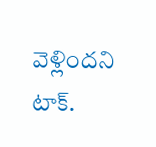వెళ్లిందని టాక్.